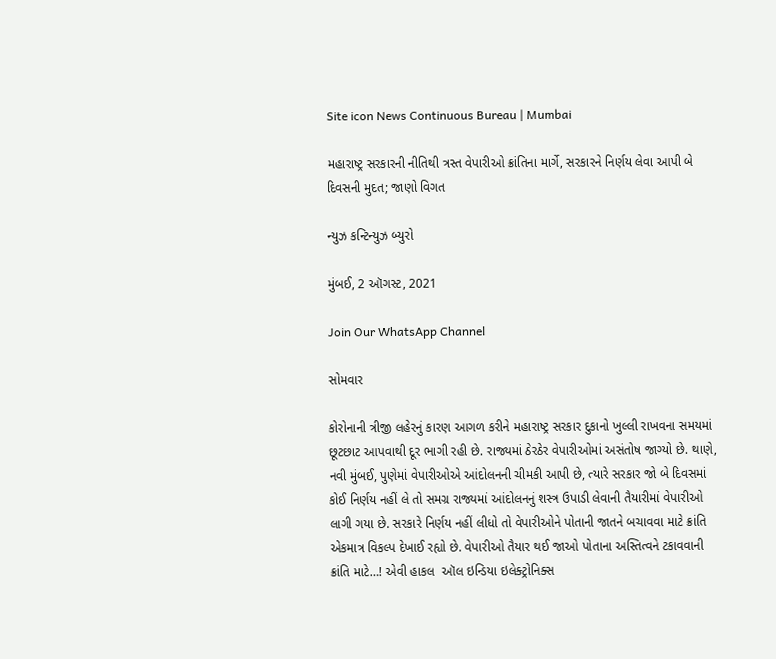Site icon News Continuous Bureau | Mumbai

મહારાષ્ટ્ર સરકારની નીતિથી ત્રસ્ત વેપારીઓ ક્રાંતિના માર્ગે, સરકારને નિર્ણય લેવા આપી બે દિવસની મુદત; જાણો વિગત

ન્યુઝ કન્ટિન્યુઝ બ્યુરો

મુંબઈ, 2 ઑગસ્ટ, 2021

Join Our WhatsApp Channel

સોમવાર

કોરોનાની ત્રીજી લહેરનું કારણ આગળ કરીને મહારાષ્ટ્ર સરકાર દુકાનો ખુલ્લી રાખવના સમયમાં છૂટછાટ આપવાથી દૂર ભાગી રહી છે. રાજ્યમાં ઠેરઠેર વેપારીઓમાં અસંતોષ જાગ્યો છે. થાણે, નવી મુંબઈ, પુણેમાં વેપારીઓએ આંદોલનની ચીમકી આપી છે, ત્યારે સરકાર જો બે દિવસમાં કોઈ નિર્ણય નહીં લે તો સમગ્ર રાજ્યમાં આંદોલનનું શસ્ત્ર ઉપાડી લેવાની તૈયારીમાં વેપારીઓ લાગી ગયા છે. સરકારે નિર્ણય નહીં લીધો તો વેપારીઓને પોતાની જાતને બચાવવા માટે ક્રાંતિ એકમાત્ર વિકલ્પ દેખાઈ રહ્યો છે. વેપારીઓ તૈયાર થઈ જાઓ પોતાના અસ્તિત્વને ટકાવવાની ક્રાંતિ માટે…! એવી હાકલ  ઑલ ઇન્ડિયા ઇલેક્ટ્રોનિક્સ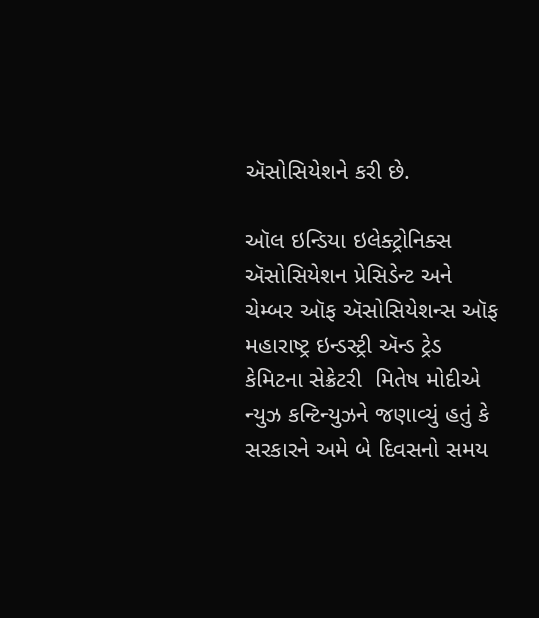ઍસોસિયેશને કરી છે.

ઑલ ઇન્ડિયા ઇલેક્ટ્રોનિક્સ ઍસોસિયેશન પ્રેસિડેન્ટ અને  ચેમ્બર ઑફ ઍસોસિયેશન્સ ઑફ મહારાષ્ટ્ર ઇન્ડસ્ટ્રી ઍન્ડ ટ્રેડ કેમિટના સેક્રેટરી  મિતેષ મોદીએ ન્યુઝ કન્ટિન્યુઝને જણાવ્યું હતું કે સરકારને અમે બે દિવસનો સમય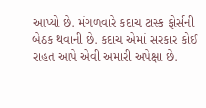આપ્યો છે. મંગળવારે કદાચ ટાસ્ક ફોર્સની બેઠક થવાની છે. કદાચ એમાં સરકાર કોઈ રાહત આપે એવી અમારી અપેક્ષા છે.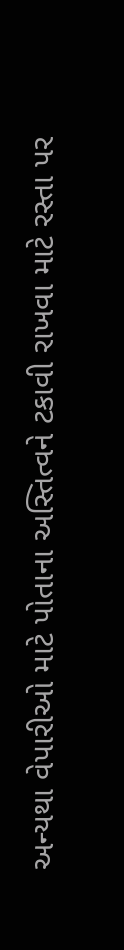અન્યથા વેપારીઓ માટે પોતાના અસ્તિત્વને ટકાવી રાખવા માટે રસ્તા પર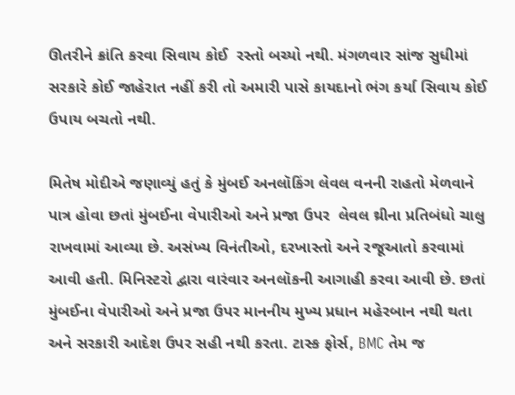ઊતરીને ક્રાંતિ કરવા સિવાય કોઈ  રસ્તો બચ્યો નથી. મંગળવાર સાંજ સુધીમાં સરકારે કોઈ જાહેરાત નહીં કરી તો અમારી પાસે કાયદાનો ભંગ કર્યા સિવાય કોઈ ઉપાય બચતો નથી.

મિતેષ મોદીએ જણાવ્યું હતું કે મુંબઈ અનલૉકિંગ લેવલ વનની રાહતો મેળવાને પાત્ર હોવા છતાં મુંબઈના વેપારીઓ અને પ્રજા ઉપર  લેવલ થ્રીના પ્રતિબંધો ચાલુ રાખવામાં આવ્યા છે. અસંખ્ય વિનંતીઓ, દરખાસ્તો અને રજૂઆતો કરવામાં આવી હતી. મિનિસ્ટરો દ્વારા વારંવાર અનલૉકની આગાહી કરવા આવી છે. છતાં મુંબઈના વેપારીઓ અને પ્રજા ઉપર માનનીય મુખ્ય પ્રધાન મહેરબાન નથી થતા અને સરકારી આદેશ ઉપર સહી નથી કરતા. ટાસ્ક ફોર્સ, BMC તેમ જ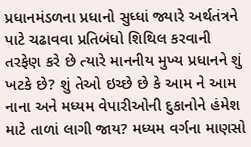પ્રધાનમંડળના પ્રધાનો સુધ્ધાં જ્યારે અર્થતંત્રને પાટે ચઢાવવા પ્રતિબંધો શિથિલ કરવાની તરફેણ કરે છે ત્યારે માનનીય મુખ્ય પ્રધાનને શું ખટકે છે? શું તેઓ ઇચ્છે છે કે આમ ને આમ નાના અને મધ્યમ વેપારીઓની દુકાનોને હંમેશ માટે તાળાં લાગી જાય? મધ્યમ વર્ગના માણસો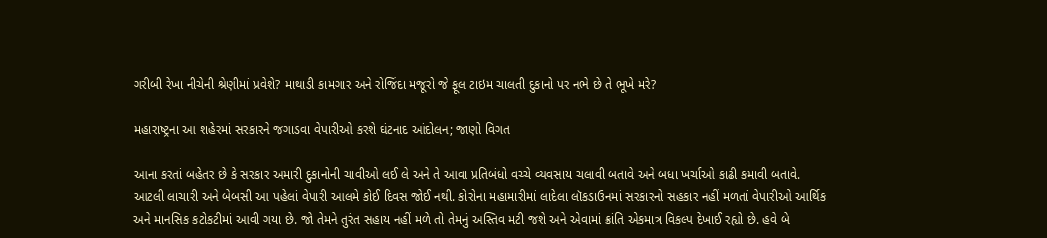ગરીબી રેખા નીચેની શ્રેણીમાં પ્રવેશે? માથાડી કામગાર અને રોજિંદા મજૂરો જે ફૂલ ટાઇમ ચાલતી દુકાનો પર નભે છે તે ભૂખે મરે?

મહારાષ્ટ્રના આ શહેરમાં સરકારને જગાડવા વેપારીઓ કરશે ઘંટનાદ આંદોલન; જાણો વિગત

આના કરતાં બહેતર છે કે સરકાર અમારી દુકાનોની ચાવીઓ લઈ લે અને તે આવા પ્રતિબંધો વચ્ચે વ્યવસાય ચલાવી બતાવે અને બધા ખર્ચાઓ કાઢી કમાવી બતાવે. આટલી લાચારી અને બેબસી આ પહેલાં વેપારી આલમે કોઈ દિવસ જોઈ નથી. કોરોના મહામારીમાં લાદેલા લૉકડાઉનમાં સરકારનો સહકાર નહીં મળતાં વેપારીઓ આર્થિક અને માનસિક કટોકટીમાં આવી ગયા છે. જો તેમને તુરંત સહાય નહીં મળે તો તેમનું અસ્તિવ મટી જશે અને એવામાં ક્રાંતિ એકમાત્ર વિકલ્પ દેખાઈ રહ્યો છે. હવે બે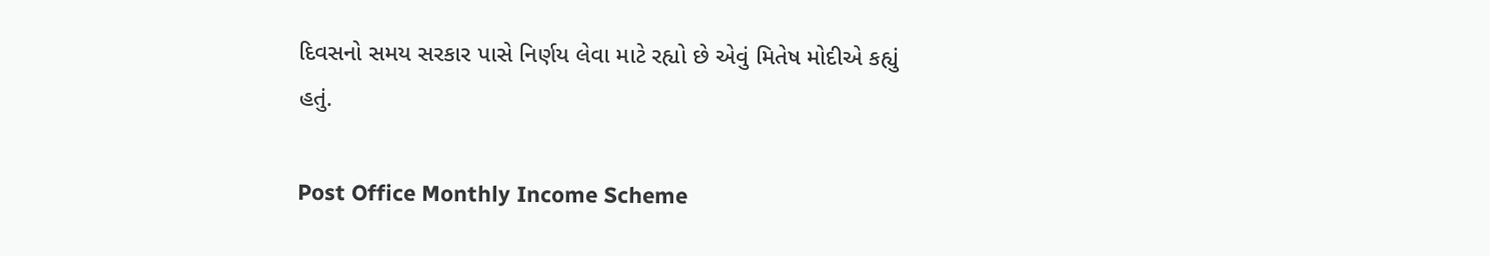દિવસનો સમય સરકાર પાસે નિર્ણય લેવા માટે રહ્યો છે એવું મિતેષ મોદીએ કહ્યું હતું.

Post Office Monthly Income Scheme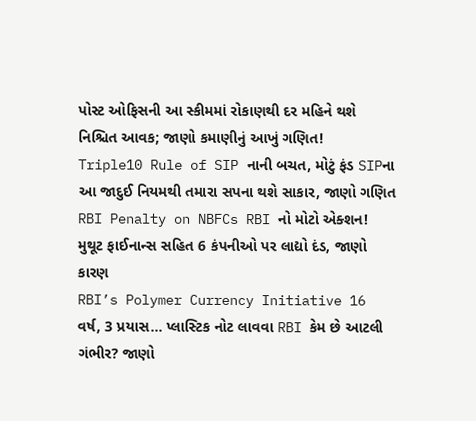પોસ્ટ ઓફિસની આ સ્કીમમાં રોકાણથી દર મહિને થશે નિશ્ચિત આવક; જાણો કમાણીનું આખું ગણિત!
Triple10 Rule of SIP નાની બચત, મોટું ફંડ SIPના આ જાદુઈ નિયમથી તમારા સપના થશે સાકાર, જાણો ગણિત
RBI Penalty on NBFCs RBI નો મોટો એક્શન! મુથૂટ ફાઈનાન્સ સહિત 6 કંપનીઓ પર લાદ્યો દંડ, જાણો કારણ
RBI’s Polymer Currency Initiative 16 વર્ષ, 3 પ્રયાસ… પ્લાસ્ટિક નોટ લાવવા RBI કેમ છે આટલી ગંભીર? જાણો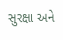સુરક્ષા અને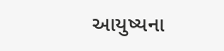આયુષ્યના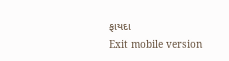ફાયદા
Exit mobile version